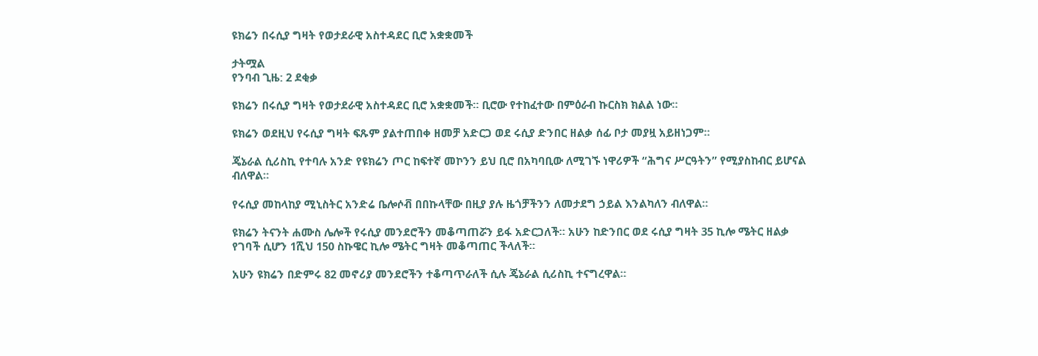ዩክሬን በሩሲያ ግዛት የወታደራዊ አስተዳደር ቢሮ አቋቋመች

ታትሟል
የንባብ ጊዜ: 2 ደቂቃ

ዩክሬን በሩሲያ ግዛት የወታደራዊ አስተዳደር ቢሮ አቋቋመች። ቢሮው የተከፈተው በምዕራብ ኩርስክ ክልል ነው።

ዩክሬን ወደዚህ የሩሲያ ግዛት ፍጹም ያልተጠበቀ ዘመቻ አድርጋ ወደ ሩሲያ ድንበር ዘልቃ ሰፊ ቦታ መያዟ አይዘነጋም።

ጄኔራል ሲሪስኪ የተባሉ አንድ የዩክሬን ጦር ከፍተኛ መኮንን ይህ ቢሮ በአካባቢው ለሚገኙ ነዋሪዎች “ሕግና ሥርዓትን” የሚያስከብር ይሆናል ብለዋል።

የሩሲያ መከላከያ ሚኒስትር አንድሬ ቤሎሶቭ በበኩላቸው በዚያ ያሉ ዜጎቻችንን ለመታደግ ኃይል እንልካለን ብለዋል።

ዩክሬን ትናንት ሐሙስ ሌሎች የሩሲያ መንደሮችን መቆጣጠሯን ይፋ አድርጋለች። አሁን ከድንበር ወደ ሩሲያ ግዛት 35 ኪሎ ሜትር ዘልቃ የገባች ሲሆን 1ሺህ 150 ስኩዌር ኪሎ ሜትር ግዛት መቆጣጠር ችላለች።

አሁን ዩክሬን በድምሩ 82 መኖሪያ መንደሮችን ተቆጣጥራለች ሲሉ ጄኔራል ሲሪስኪ ተናግረዋል።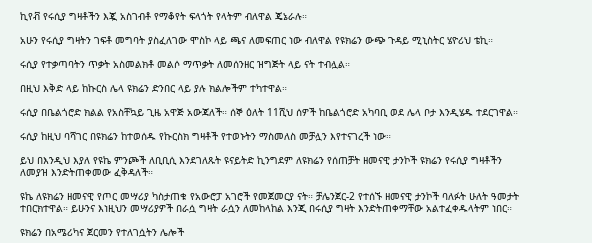ኪየቭ የሩሲያ ግዛቶችን እጇ አስገብቶ የማቆየት ፍላጎት የላትም ብለዋል ጄኔራሉ።

አሁን የሩሲያ ግዛትን ገፍቶ መግባት ያስፈለገው ሞስኮ ላይ ጫና ለመፍጠር ነው ብለዋል የዩክሬን ውጭ ጉዳይ ሚኒስትር ሄዮሪህ ቴኪ።

ሩሲያ የተቃጣባትን ጥቃት አስመልክቶ መልሶ ማጥቃት ለመሰንዘር ዝግጅት ላይ ናት ተብሏል።

በዚህ እቅድ ላይ ከኩርስ ሌላ ዩክሬን ድንበር ላይ ያሉ ክልሎችም ተካተዋል።

ሩሲያ በቤልጎሮድ ክልል የአስቸኳይ ጊዜ አዋጅ አውጃለች። ሰኞ ዕለት 11ሺህ ሰዎች ከቤልጎሮድ አካባቢ ወደ ሌላ ቦታ እንዲሄዱ ተደርገዋል።

ሩሲያ ከዚህ ባሻገር በዩክሬን ከተወሰዱ የኩርስክ ግዛቶች የተወኑትን ማስመለስ መቻሏን እየተናገረች ነው።

ይህ በእንዲህ እያለ የዩኬ ምንጮች ለቢቢሲ እንደገለጹት ዩናይትድ ኪንግደም ለዩክሬን የሰጠቻት ዘመናዊ ታንኮች ዩክሬን የሩሲያ ግዛቶችን ለመያዝ እንድትጠቀመው ፈቅዳለች።

ዩኬ ለዩክሬን ዘመናዊ የጦር መሣሪያ ካስታጠቁ የአውሮፓ አገሮች የመጀመርያ ናት። ቻሌንጀር-2 የተሰኙ ዘመናዊ ታንኮች ባለፉት ሁለት ዓመታት ተበርክተዋል። ይሁንና እነዚህን መሣሪያዎች በራሷ ግዛት ራሷን ለመከላከል እንጂ በሩሲያ ግዛት እንድትጠቀማቸው አልተፈቀዱላትም ነበር።

ዩክሬን በአሜሪካና ጀርመን የተለገሷትን ሌሎች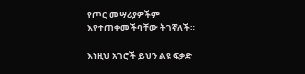የጦር መሣሪያዎችም እየተጠቀመችባቸው ትገኛለች።

እነዚህ አገሮች ይህን ልዩ ፍቃድ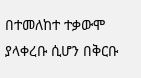በተመለከተ ተቃውሞ ያላቀረቡ ሲሆን በቅርቡ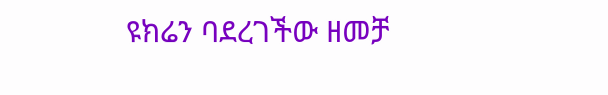ዩክሬን ባደረገችው ዘመቻ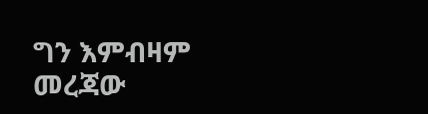ግን እምብዛም መረጃው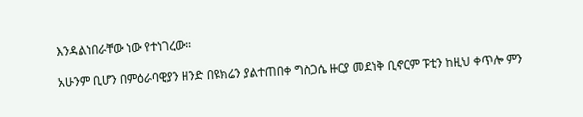እንዳልነበራቸው ነው የተነገረው።

አሁንም ቢሆን በምዕራባዊያን ዘንድ በዩክሬን ያልተጠበቀ ግስጋሴ ዙርያ መደነቅ ቢኖርም ፑቲን ከዚህ ቀጥሎ ምን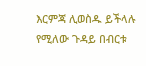እርምጃ ሊወስዱ ይችላሉ የሚለው ጉዳይ በብርቱ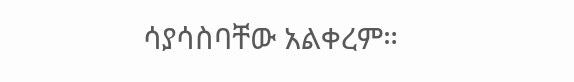ሳያሳስባቸው አልቀረም።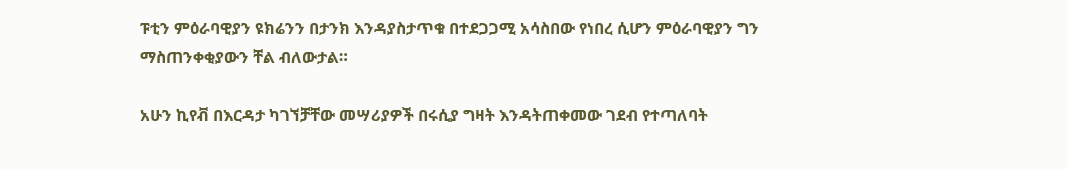ፑቲን ምዕራባዊያን ዩክሬንን በታንክ እንዳያስታጥቁ በተደጋጋሚ አሳስበው የነበረ ሲሆን ምዕራባዊያን ግን ማስጠንቀቂያውን ቸል ብለውታል።

አሁን ኪየቭ በእርዳታ ካገኘቻቸው መሣሪያዎች በሩሲያ ግዛት እንዳትጠቀመው ገደብ የተጣለባት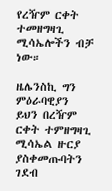የረዥም ርቀት ተመዘግዛጊ ሚሳኤሎችን ብቻ ነው።

ዜሌንስኪ ግን ምዕራባዊያን ይህን በረዥም ርቀት ተምዘግዛጊ ሚሳኤል ዙርያ ያስቀመጡባትን ገደብ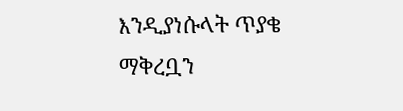እንዲያነሱላት ጥያቄ ማቅረቧን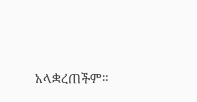አላቋረጠችም።